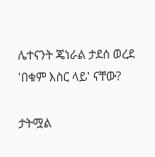ሌተናንት ጄነራል ታደሰ ወረደ 'በቁም እስር ላይ' ናቸው?

ታትሟል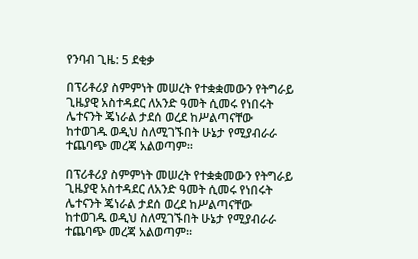የንባብ ጊዜ: 5 ደቂቃ

በፕሪቶሪያ ስምምነት መሠረት የተቋቋመውን የትግራይ ጊዜያዊ አስተዳደር ለአንድ ዓመት ሲመሩ የነበሩት ሌተናንት ጄነራል ታደሰ ወረደ ከሥልጣናቸው ከተወገዱ ወዲህ ስለሚገኙበት ሁኔታ የሚያብራራ ተጨባጭ መረጃ አልወጣም።

በፕሪቶሪያ ስምምነት መሠረት የተቋቋመውን የትግራይ ጊዜያዊ አስተዳደር ለአንድ ዓመት ሲመሩ የነበሩት ሌተናንት ጄነራል ታደሰ ወረደ ከሥልጣናቸው ከተወገዱ ወዲህ ስለሚገኙበት ሁኔታ የሚያብራራ ተጨባጭ መረጃ አልወጣም።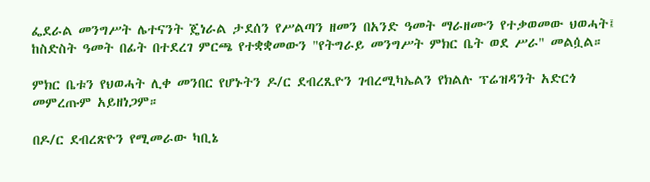ፌደራል መንግሥት ሌተናንት ጄነራል ታደሰን የሥልጣን ዘመን በአንድ ዓመት ማራዘሙን የተቃወመው ህወሓት፤ ከስድስት ዓመት በፊት በተደረገ ምርጫ የተቋቋመውን "የትግራይ መንግሥት ምክር ቤት ወደ ሥራ" መልሷል።

ምክር ቤቱን የህወሓት ሊቀ መንበር የሆኑትን ዶ/ር ደብረጺዮን ገብረሚካኤልን የክልሉ ፕሬዝዳንት አድርጎ መምረጡም አይዘነጋም።

በዶ/ር ደብረጽዮን የሚመራው ካቢኔ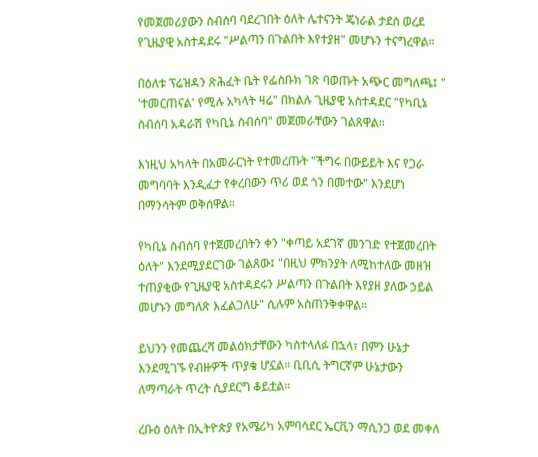የመጀመሪያውን ስብሰባ ባደረገበት ዕለት ሌተናንት ጄነራል ታደሰ ወረደ የጊዜያዊ አስተዳደሩ "ሥልጣን በጉልበት እየተያዘ" መሆኑን ተናግረዋል።

በዕለቱ ፕሬዝዳን ጽሕፈት ቤት የፌስቡክ ገጽ ባወጡት አጭር መግለጫ፤ " 'ተመርጠናል' የሚሉ አካላት ዛሬ" በክልሉ ጊዜያዊ አስተዳደር "የካቢኔ ስብሰባ አዳራሽ የካቢኔ ስብሰባ" መጀመራቸውን ገልጸዋል።

እነዚህ አካላት በአመራርነት የተመረጡት "ችግሩ በውይይት እና የጋራ መግባባት እንዲፈታ የቀረበውን ጥሪ ወደ ጎን በመተው" እንደሆነ በማንሳትም ወቅሰዋል።

የካቢኔ ስብሰባ የተጀመረበትን ቀን "ቀጣይ አደገኛ መንገድ የተጀመረበት ዕለት" እንደሚያደርገው ገልጸው፤ "በዚህ ምክንያት ለሚከተለው መዘዝ ተጠያቂው የጊዜያዊ አስተዳደሩን ሥልጣን በጉልበት እየያዘ ያለው ኃይል መሆኑን መግለጽ እፈልጋለሁ" ሲሉም አስጠንቅቀዋል።

ይህንን የመጨረሻ መልዕክታቸውን ካስተላለፉ በኋላ፣ በምን ሁኔታ እንደሚገኙ የብዙዎች ጥያቄ ሆኗል። ቢቢሲ ትግርኛም ሁኔታውን ለማጣራት ጥረት ሲያደርግ ቆይቷል።

ረቡዕ ዕለት በኢትዮጵያ የአሜሪካ አምባሳደር ኤርቪን ማሲንጋ ወደ መቀለ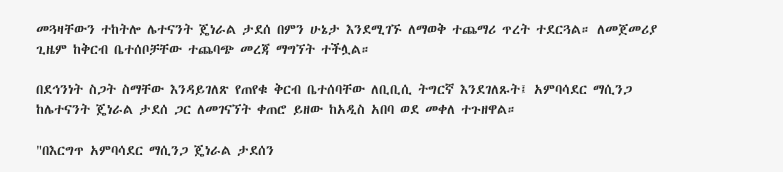መጓዛቸውን ተከትሎ ሌተናንት ጄነራል ታደሰ በምን ሁኔታ እንደሚገኙ ለማወቅ ተጨማሪ ጥረት ተደርጓል። ለመጀመሪያ ጊዜም ከቅርብ ቤተሰቦቻቸው ተጨባጭ መረጃ ማግኘት ተችሏል።

በደኅንነት ስጋት ስማቸው እንዳይገለጽ የጠየቁ ቅርብ ቤተሰባቸው ለቢቢሲ ትግርኛ እንደገለጹት፤ አምባሳደር ማሲንጋ ከሌተናንት ጄነራል ታደሰ ጋር ለመገናኘት ቀጠሮ ይዘው ከአዲስ አበባ ወደ መቀለ ተጉዘዋል።

"በእርግጥ አምባሳደር ማሲንጋ ጄነራል ታደሰን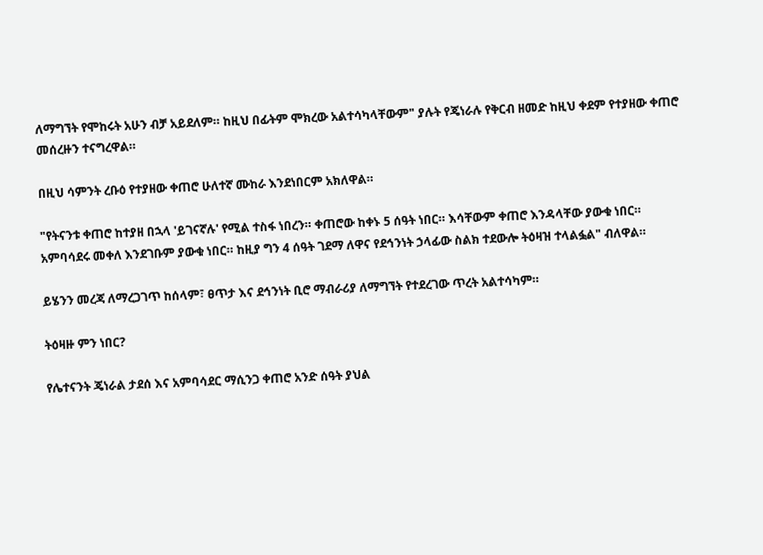ለማግኘት የሞከሩት አሁን ብቻ አይደለም። ከዚህ በፊትም ሞክረው አልተሳካላቸውም" ያሉት የጄነራሉ የቅርብ ዘመድ ከዚህ ቀደም የተያዘው ቀጠሮ መሰረዙን ተናግረዋል።

በዚህ ሳምንት ረቡዕ የተያዘው ቀጠሮ ሁለተኛ ሙከራ እንደነበርም አክለዋል።

"የትናንቱ ቀጠሮ ከተያዘ በኋላ 'ይገናኛሉ' የሚል ተስፋ ነበረን። ቀጠሮው ከቀኑ 5 ሰዓት ነበር። እሳቸውም ቀጠሮ እንዳላቸው ያውቁ ነበር። አምባሳደሩ መቀለ እንደገቡም ያውቁ ነበር። ከዚያ ግን 4 ሰዓት ገደማ ለዋና የደኅንነት ኃላፊው ስልክ ተደውሎ ትዕዛዝ ተላልፏል" ብለዋል።

ይሄንን መረጃ ለማረጋገጥ ከሰላም፣ ፀጥታ እና ደኅንነት ቢሮ ማብራሪያ ለማግኘት የተደረገው ጥረት አልተሳካም።

ትዕዛዙ ምን ነበር?

የሌተናንት ጄነራል ታደሰ እና አምባሳደር ማሲንጋ ቀጠሮ አንድ ሰዓት ያህል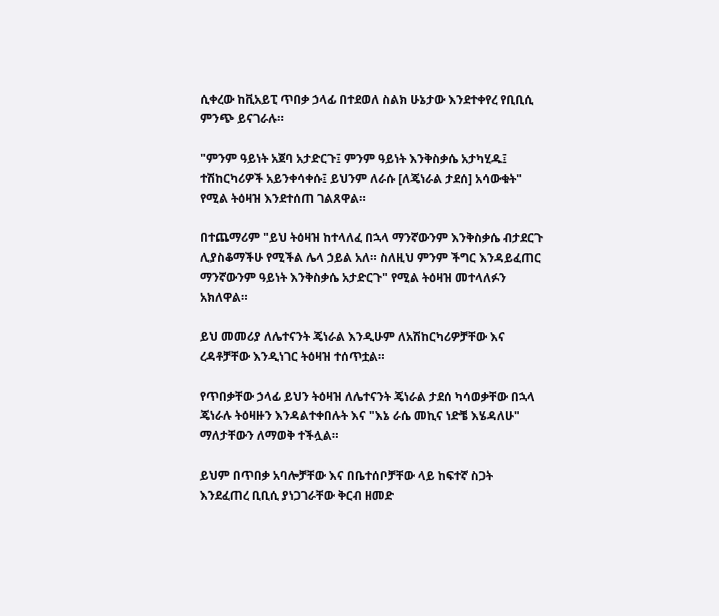ሲቀረው ከቪአይፒ ጥበቃ ኃላፊ በተደወለ ስልክ ሁኔታው እንደተቀየረ የቢቢሲ ምንጭ ይናገራሉ።

"ምንም ዓይነት አጀባ አታድርጉ፤ ምንም ዓይነት እንቅስቃሴ አታካሂዱ፤ ተሽከርካሪዎች አይንቀሳቀሱ፤ ይህንም ለራሱ [ለጄነራል ታደሰ] አሳውቁት" የሚል ትዕዛዝ እንደተሰጠ ገልጸዋል።

በተጨማሪም "ይህ ትዕዛዝ ከተላለፈ በኋላ ማንኛውንም እንቅስቃሴ ብታደርጉ ሊያስቆማችሁ የሚችል ሌላ ኃይል አለ። ስለዚህ ምንም ችግር እንዳይፈጠር ማንኛውንም ዓይነት እንቅስቃሴ አታድርጉ" የሚል ትዕዛዝ መተላለፉን አክለዋል።

ይህ መመሪያ ለሌተናንት ጄነራል እንዲሁም ለአሽከርካሪዎቻቸው እና ረዳቶቻቸው እንዲነገር ትዕዛዝ ተሰጥቷል።

የጥበቃቸው ኃላፊ ይህን ትዕዛዝ ለሌተናንት ጄነራል ታደሰ ካሳወቃቸው በኋላ ጄነራሉ ትዕዛዙን እንዳልተቀበሉት እና "እኔ ራሴ መኪና ነድቼ እሄዳለሁ" ማለታቸውን ለማወቅ ተችሏል።

ይህም በጥበቃ አባሎቻቸው እና በቤተሰቦቻቸው ላይ ከፍተኛ ስጋት እንደፈጠረ ቢቢሲ ያነጋገራቸው ቅርብ ዘመድ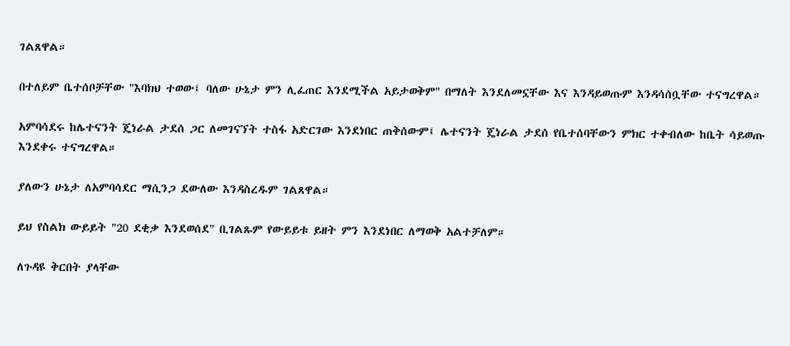ገልጸዋል።

በተለይም ቤተሰቦቻቸው "እባክህ ተወው፤ ባለው ሁኔታ ምን ሊፈጠር እንደሚችል አይታወቅም" በማለት እንደለመኗቸው እና እንዳይወጡም እንዳሳሰቧቸው ተናግረዋል።

አምባሳደሩ ከሌተናንት ጄነራል ታደሰ ጋር ለመገናኘት ተስፋ አድርገው እንደነበር ጠቅሰውም፤ ሌተናንት ጄነራል ታደሰ የቤተሰባቸውን ምክር ተቀብለው ከቤት ሳይወጡ እንደቀሩ ተናግረዋል።

ያለውን ሁኔታ ለአምባሳደር ማሲንጋ ደውለው እንዳስረዱም ገልጸዋል።

ይህ የስልክ ውይይት "20 ደቂቃ እንደወሰደ" ቢገልጹም የውይይቱ ይዘት ምን እንደነበር ለማወቅ አልተቻለም።

ለጉዳዩ ቅርበት ያላቸው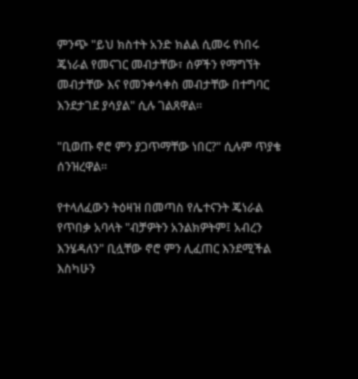ምንጭ "ይህ ክስተት አንድ ክልል ሲመሩ የነበሩ ጄነራል የመናገር መብታቸው፣ ሰዎችን የማግኘት መብታቸው እና የመንቀሳቀስ መብታቸው በተግባር እንደታገደ ያሳያል" ሲሉ ገልጸዋል።

"ቢወጡ ኖሮ ምን ያጋጥማቸው ነበር?" ሲሉም ጥያቄ ሰንዝረዋል።

የተላለፈውን ትዕዛዝ በመጣስ የሌተናንት ጄነራል የጥበቃ አባላት "ብቻዎትን አንልክዎትም፤ አብረን እንሄዳለን" ቢሏቸው ኖሮ ምን ሊፈጠር እንደሚችል እስካሁን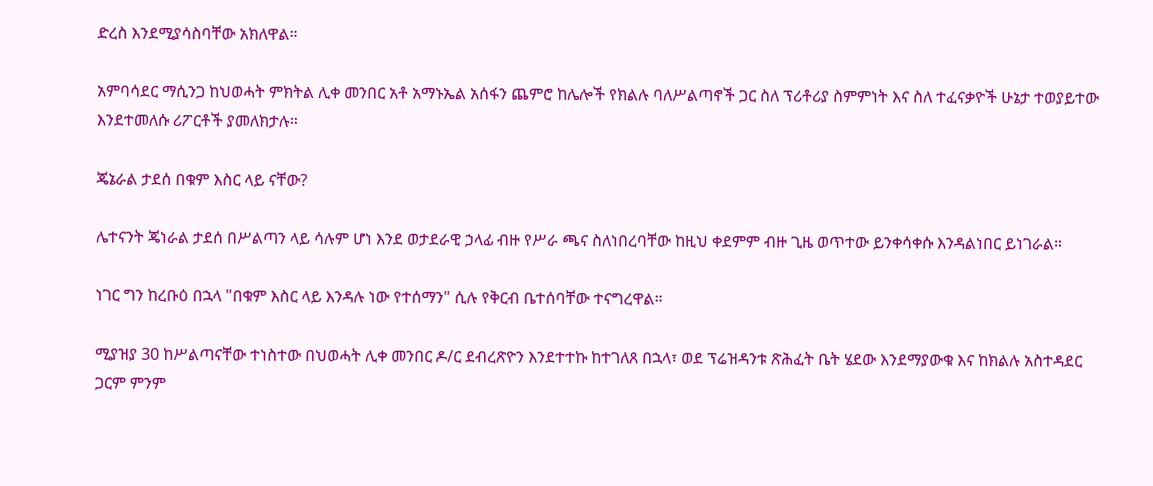ድረስ እንደሚያሳስባቸው አክለዋል።

አምባሳደር ማሲንጋ ከህወሓት ምክትል ሊቀ መንበር አቶ አማኑኤል አሰፋን ጨምሮ ከሌሎች የክልሉ ባለሥልጣኖች ጋር ስለ ፕሪቶሪያ ስምምነት እና ስለ ተፈናቃዮች ሁኔታ ተወያይተው እንደተመለሱ ሪፖርቶች ያመለክታሉ።

ጄኔራል ታደሰ በቁም እስር ላይ ናቸው?

ሌተናንት ጄነራል ታደሰ በሥልጣን ላይ ሳሉም ሆነ እንደ ወታደራዊ ኃላፊ ብዙ የሥራ ጫና ስለነበረባቸው ከዚህ ቀደምም ብዙ ጊዜ ወጥተው ይንቀሳቀሱ እንዳልነበር ይነገራል።

ነገር ግን ከረቡዕ በኋላ "በቁም እስር ላይ እንዳሉ ነው የተሰማን" ሲሉ የቅርብ ቤተሰባቸው ተናግረዋል።

ሚያዝያ 30 ከሥልጣናቸው ተነስተው በህወሓት ሊቀ መንበር ዶ/ር ደብረጽዮን እንደተተኩ ከተገለጸ በኋላ፣ ወደ ፕሬዝዳንቱ ጽሕፈት ቤት ሄደው እንደማያውቁ እና ከክልሉ አስተዳደር ጋርም ምንም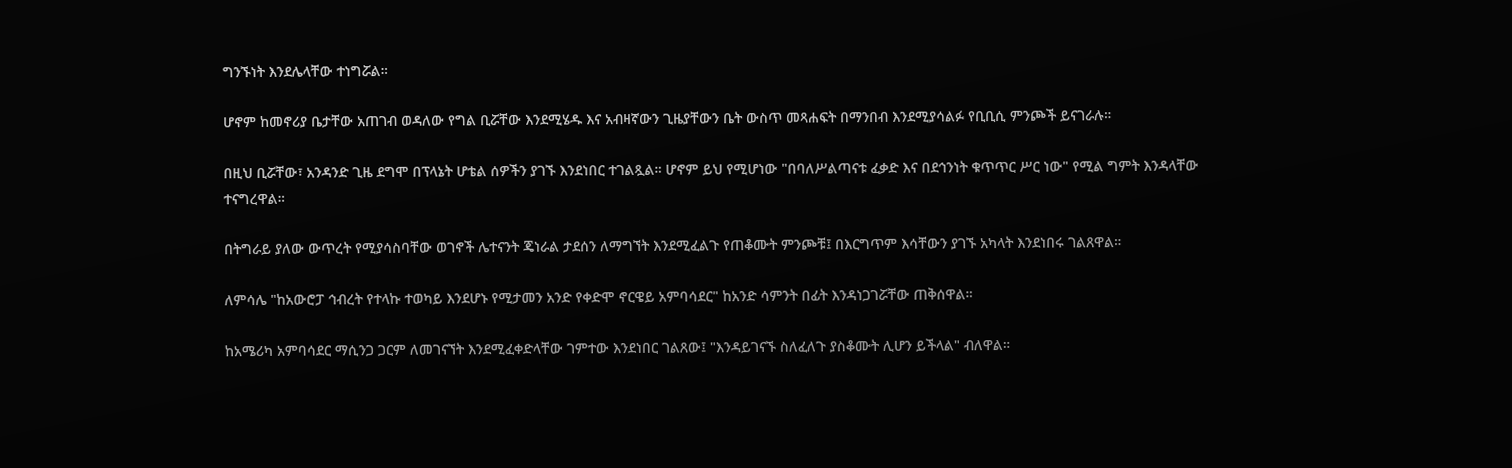ግንኙነት እንደሌላቸው ተነግሯል።

ሆኖም ከመኖሪያ ቤታቸው አጠገብ ወዳለው የግል ቢሯቸው እንደሚሄዱ እና አብዛኛውን ጊዜያቸውን ቤት ውስጥ መጻሐፍት በማንበብ እንደሚያሳልፉ የቢቢሲ ምንጮች ይናገራሉ።

በዚህ ቢሯቸው፣ አንዳንድ ጊዜ ደግሞ በፕላኔት ሆቴል ሰዎችን ያገኙ እንደነበር ተገልጿል። ሆኖም ይህ የሚሆነው "በባለሥልጣናቱ ፈቃድ እና በደኅንነት ቁጥጥር ሥር ነው" የሚል ግምት እንዳላቸው ተናግረዋል።

በትግራይ ያለው ውጥረት የሚያሳስባቸው ወገኖች ሌተናንት ጄነራል ታደሰን ለማግኘት እንደሚፈልጉ የጠቆሙት ምንጮቹ፤ በእርግጥም እሳቸውን ያገኙ አካላት እንደነበሩ ገልጸዋል።

ለምሳሌ "ከአውሮፓ ኅብረት የተላኩ ተወካይ እንደሆኑ የሚታመን አንድ የቀድሞ ኖርዌይ አምባሳደር" ከአንድ ሳምንት በፊት እንዳነጋገሯቸው ጠቅሰዋል።

ከአሜሪካ አምባሳደር ማሲንጋ ጋርም ለመገናኘት እንደሚፈቀድላቸው ገምተው እንደነበር ገልጸው፤ "እንዳይገናኙ ስለፈለጉ ያስቆሙት ሊሆን ይችላል" ብለዋል።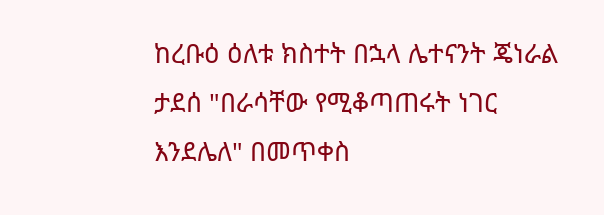ከረቡዕ ዕለቱ ክስተት በኋላ ሌተናንት ጄነራል ታደሰ "በራሳቸው የሚቆጣጠሩት ነገር እንደሌለ" በመጥቀስ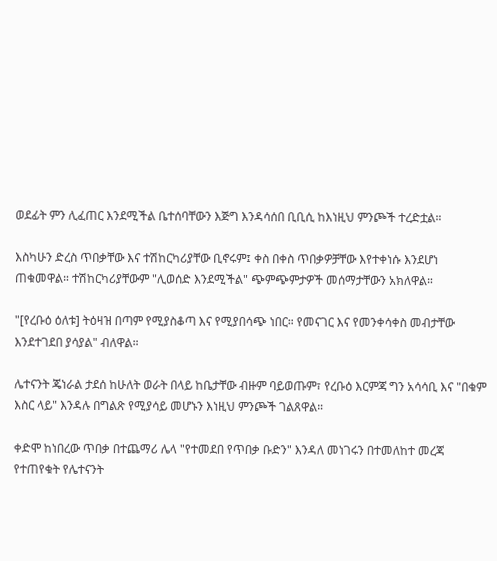ወደፊት ምን ሊፈጠር እንደሚችል ቤተሰባቸውን እጅግ እንዳሳሰበ ቢቢሲ ከእነዚህ ምንጮች ተረድቷል።

እስካሁን ድረስ ጥበቃቸው እና ተሽከርካሪያቸው ቢኖሩም፤ ቀስ በቀስ ጥበቃዎቻቸው እየተቀነሱ እንደሆነ ጠቁመዋል። ተሽከርካሪያቸውም "ሊወሰድ እንደሚችል" ጭምጭምታዎች መሰማታቸውን አክለዋል።

"[የረቡዕ ዕለቱ] ትዕዛዝ በጣም የሚያስቆጣ እና የሚያበሳጭ ነበር። የመናገር እና የመንቀሳቀስ መብታቸው እንደተገደበ ያሳያል" ብለዋል።

ሌተናንት ጄነራል ታደሰ ከሁለት ወራት በላይ ከቤታቸው ብዙም ባይወጡም፣ የረቡዕ እርምጃ ግን አሳሳቢ እና "በቁም እስር ላይ" እንዳሉ በግልጽ የሚያሳይ መሆኑን እነዚህ ምንጮች ገልጸዋል።

ቀድሞ ከነበረው ጥበቃ በተጨማሪ ሌላ "የተመደበ የጥበቃ ቡድን" እንዳለ መነገሩን በተመለከተ መረጃ የተጠየቁት የሌተናንት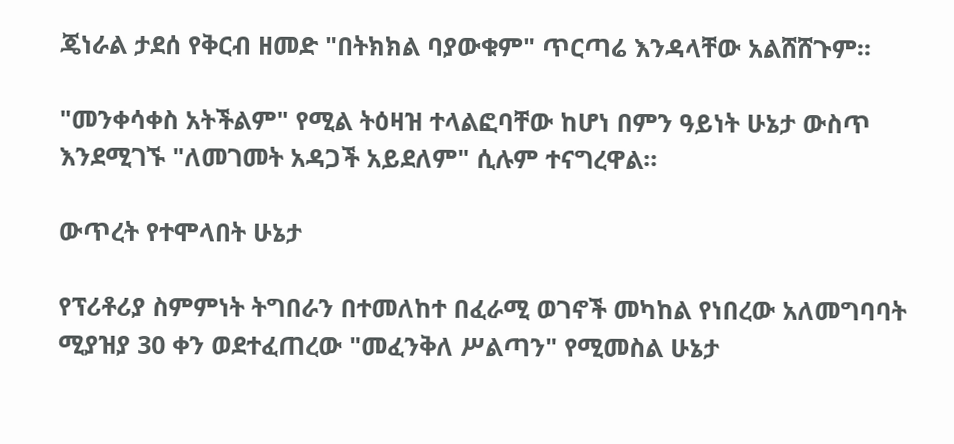ጄነራል ታደሰ የቅርብ ዘመድ "በትክክል ባያውቁም" ጥርጣሬ እንዳላቸው አልሸሸጉም።

"መንቀሳቀስ አትችልም" የሚል ትዕዛዝ ተላልፎባቸው ከሆነ በምን ዓይነት ሁኔታ ውስጥ እንደሚገኙ "ለመገመት አዳጋች አይደለም" ሲሉም ተናግረዋል።

ውጥረት የተሞላበት ሁኔታ

የፕሪቶሪያ ስምምነት ትግበራን በተመለከተ በፈራሚ ወገኖች መካከል የነበረው አለመግባባት ሚያዝያ 30 ቀን ወደተፈጠረው "መፈንቅለ ሥልጣን" የሚመስል ሁኔታ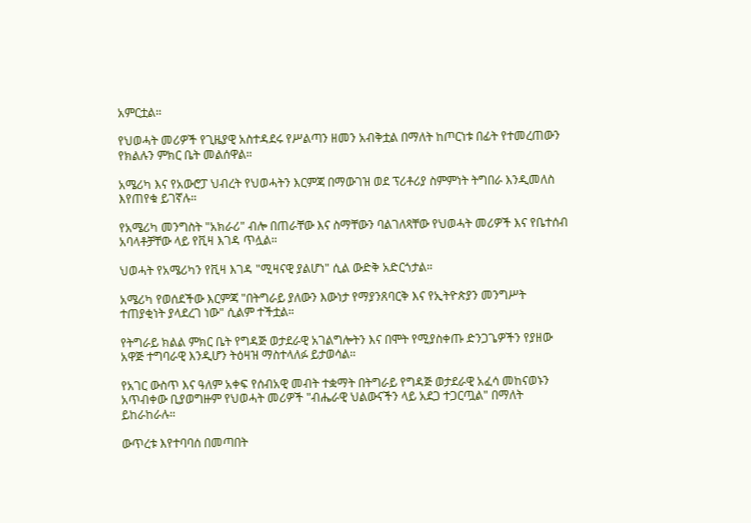አምርቷል።

የህወሓት መሪዎች የጊዜያዊ አስተዳደሩ የሥልጣን ዘመን አብቅቷል በማለት ከጦርነቱ በፊት የተመረጠውን የክልሉን ምክር ቤት መልሰዋል።

አሜሪካ እና የአውሮፓ ህብረት የህወሓትን እርምጃ በማውገዝ ወደ ፕሪቶሪያ ስምምነት ትግበራ እንዲመለስ እየጠየቁ ይገኛሉ።

የአሜሪካ መንግስት "አክራሪ" ብሎ በጠራቸው እና ስማቸውን ባልገለጻቸው የህወሓት መሪዎች እና የቤተሰብ አባላቶቻቸው ላይ የቪዛ እገዳ ጥሏል።

ህወሓት የአሜሪካን የቪዛ እገዳ "ሚዛናዊ ያልሆነ" ሲል ውድቅ አድርጎታል።

አሜሪካ የወሰደችው እርምጃ "በትግራይ ያለውን እውነታ የማያንጸባርቅ እና የኢትዮጵያን መንግሥት ተጠያቂነት ያላደረገ ነው" ሲልም ተችቷል።

የትግራይ ክልል ምክር ቤት የግዳጅ ወታደራዊ አገልግሎትን እና በሞት የሚያስቀጡ ድንጋጌዎችን የያዘው አዋጅ ተግባራዊ እንዲሆን ትዕዛዝ ማስተላለፉ ይታወሳል።

የአገር ውስጥ እና ዓለም አቀፍ የሰብአዊ መብት ተቋማት በትግራይ የግዳጅ ወታደራዊ አፈሳ መከናወኑን አጥብቀው ቢያወግዙም የህወሓት መሪዎች "ብሔራዊ ህልውናችን ላይ አደጋ ተጋርጧል" በማለት ይከራከራሉ።

ውጥረቱ እየተባባሰ በመጣበት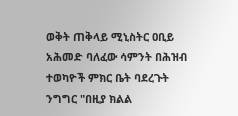ወቅት ጠቅላይ ሚኒስትር ዐቢይ አሕመድ ባለፈው ሳምንት በሕዝብ ተወካዮች ምክር ቤት ባደረጉት ንግግር "በዚያ ክልል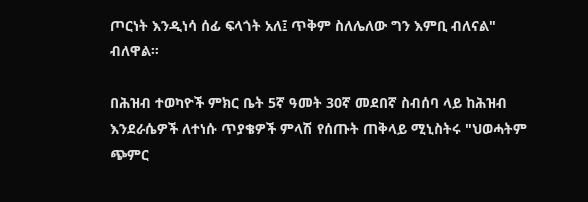ጦርነት እንዲነሳ ሰፊ ፍላጎት አለ፤ ጥቅም ስለሌለው ግን እምቢ ብለናል" ብለዋል።

በሕዝብ ተወካዮች ምክር ቤት 5ኛ ዓመት 30ኛ መደበኛ ስብሰባ ላይ ከሕዝብ እንደራሴዎች ለተነሱ ጥያቄዎች ምላሽ የሰጡት ጠቅላይ ሚኒስትሩ "ህወሓትም ጭምር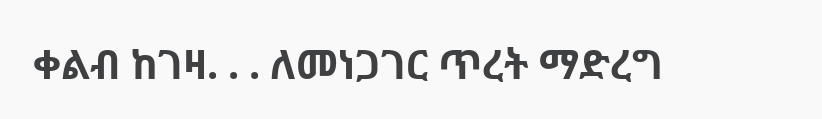ቀልብ ከገዛ. . . ለመነጋገር ጥረት ማድረግ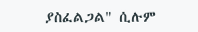ያስፈልጋል" ሲሉም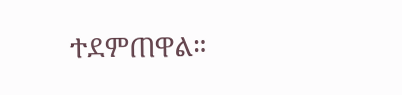ተደምጠዋል።